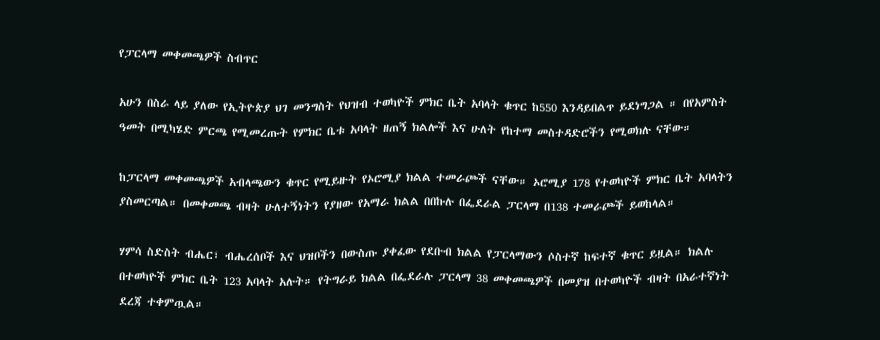የፓርላማ መቀመጫዎች ስብጥር

አሁን በስራ ላይ ያለው የኢትዮጵያ ህገ መንግስት የህዝብ ተወካዮች ምክር ቤት አባላት ቁጥር ከ550 እንዳይበልጥ ይደነግጋል ። በየአምስት ዓመት በሚካሄድ ምርጫ የሚመረጡት የምክር ቤቱ አባላት ዘጠኝ ክልሎች እና ሁለት የከተማ መስተዳድሮችን የሚወክሉ ናቸው።

ከፓርላማ መቀመጫዎች አብላጫውን ቁጥር የሚይዙት የኦሮሚያ ክልል ተመራጮች ናቸው። ኦሮሚያ 178 የተወካዮች ምክር ቤት አባላትን ያስመርጣል። በመቀመጫ ብዛት ሁለተኝነትን የያዘው የአማራ ክልል በበኩሉ በፌደራል ፓርላማ በ138 ተመራጮች ይወከላል።

ሃምሳ ስድስት ብሔር፣ ብሔረሰቦች እና ህዝቦችን በውስጡ ያቀፈው የደቡብ ክልል የፓርላማውን ሶስተኛ ከፍተኛ ቁጥር ይዟል። ክልሉ በተወካዮች ምክር ቤት 123 አባላት አሉት። የትግራይ ክልል በፌደራሉ ፓርላማ 38 መቀመጫዎች በመያዝ በተወካዮች ብዛት በአራተኛነት ደረጃ ተቀምጧል።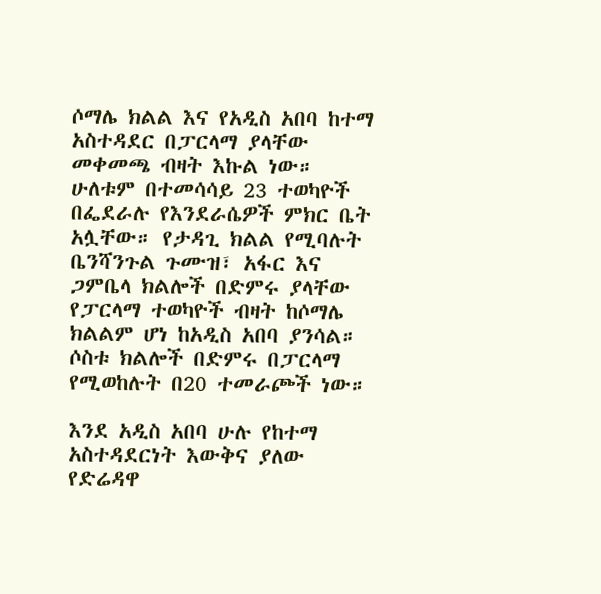ሶማሌ ክልል እና የአዲስ አበባ ከተማ አስተዳደር በፓርላማ ያላቸው መቀመጫ ብዛት እኩል ነው። ሁለቱም በተመሳሳይ 23 ተወካዮች በፌደራሉ የእንደራሴዎች ምክር ቤት አሏቸው። የታዳጊ ክልል የሚባሉት ቤንሻንጉል ጉሙዝ፣ አፋር እና ጋምቤላ ክልሎች በድምሩ ያላቸው የፓርላማ ተወካዮች ብዛት ከሶማሌ ክልልም ሆነ ከአዲስ አበባ ያንሳል። ሶስቱ ክልሎች በድምሩ በፓርላማ የሚወከሉት በ20 ተመራጮች ነው።

እንደ አዲስ አበባ ሁሉ የከተማ አስተዳደርነት እውቅና ያለው የድሬዳዋ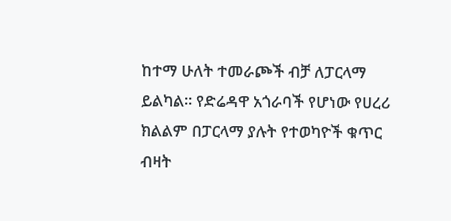ከተማ ሁለት ተመራጮች ብቻ ለፓርላማ ይልካል። የድሬዳዋ አጎራባች የሆነው የሀረሪ ክልልም በፓርላማ ያሉት የተወካዮች ቁጥር ብዛት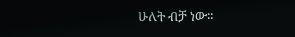ሁለት ብቻ ነው።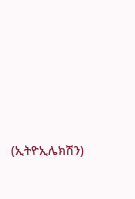(ኢትዮኢሌክሽን)